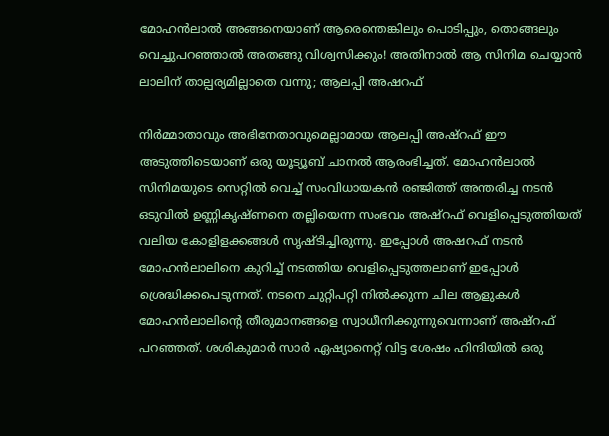മോഹൻലാൽ അങ്ങനെയാണ് ആരെന്തെങ്കിലും പൊടിപ്പും, തൊങ്ങലും വെച്ചുപറഞ്ഞാൽ അതങ്ങു വിശ്വസിക്കും! അതിനാൽ ആ സിനിമ ചെയ്യാൻ ലാലിന് താല്പര്യമില്ലാതെ വന്നു; ആലപ്പി അഷറഫ്

നിർമ്മാതാവും അഭിനേതാവുമെല്ലാമായ ആലപ്പി അഷ്റഫ് ഈ അടുത്തിടെയാണ് ഒരു യൂട്യൂബ് ചാനൽ ആരംഭിച്ചത്. മോഹൻലാൽ സിനിമയുടെ സെറ്റിൽ വെച്ച് സംവിധായകൻ രഞ്ജിത്ത് അന്തരിച്ച നടൻ ഒടുവിൽ ഉണ്ണികൃഷ്ണനെ തല്ലിയെന്ന സംഭവം അഷ്റഫ് വെളിപ്പെടുത്തിയത് വലിയ കോളിളക്കങ്ങൾ സൃഷ്ടിച്ചിരുന്നു. ഇപ്പോൾ അഷറഫ് നടൻ മോഹൻലാലിനെ കുറിച്ച് നടത്തിയ വെളിപ്പെടുത്തലാണ് ഇപ്പോൾ ശ്രെദ്ധിക്കപെടുന്നത്. നടനെ ചുറ്റിപറ്റി നിൽക്കുന്ന ചില ആളുകൾ മോഹൻലാലിന്റെ തീരുമാനങ്ങളെ സ്വാധീനിക്കുന്നുവെന്നാണ് അഷ്റഫ് പറ‍ഞ്ഞത്. ശശികുമാർ സാർ ഏഷ്യാനെറ്റ് വിട്ട ശേഷം ഹിന്ദിയിൽ ഒരു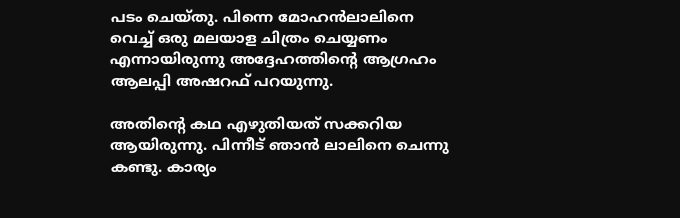പടം ചെയ്‌തു. പിന്നെ മോഹൻലാലിനെ വെച്ച് ഒരു മലയാള ചിത്രം ചെയ്യണം എന്നായിരുന്നു അദ്ദേഹത്തിന്റെ ആഗ്രഹം ആലപ്പി അഷറഫ് പറയുന്നു.

അതിന്റെ കഥ എഴുതിയത് സക്കറിയ ആയിരുന്നു. പിന്നീട് ഞാൻ ലാലിനെ ചെന്നു കണ്ടു. കാര്യം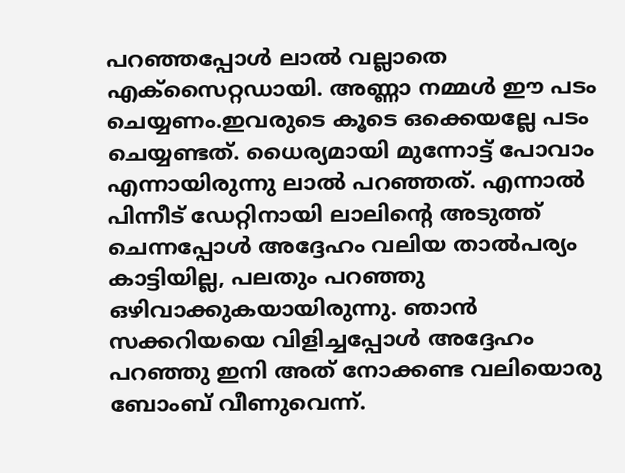പറഞ്ഞപ്പോൾ ലാൽ വല്ലാതെ എക്സൈറ്റഡായി. അണ്ണാ നമ്മൾ ഈ പടം ചെയ്യണം.ഇവരുടെ കൂടെ ഒക്കെയല്ലേ പടം ചെയ്യണ്ടത്. ധൈര്യമായി മുന്നോട്ട് പോവാം എന്നായിരുന്നു ലാൽ പറഞ്ഞത്. എന്നാൽ പിന്നീട് ഡേറ്റിനായി ലാലിന്റെ അടുത്ത് ചെന്നപ്പോൾ അദ്ദേഹം വലിയ താൽപര്യം കാട്ടിയില്ല, പലതും പറഞ്ഞു ഒഴിവാക്കുകയായിരുന്നു. ഞാൻ സക്കറിയയെ വിളിച്ചപ്പോൾ അദ്ദേഹം പറഞ്ഞു ഇനി അത് നോക്കണ്ട വലിയൊരു ബോംബ് വീണുവെന്ന്.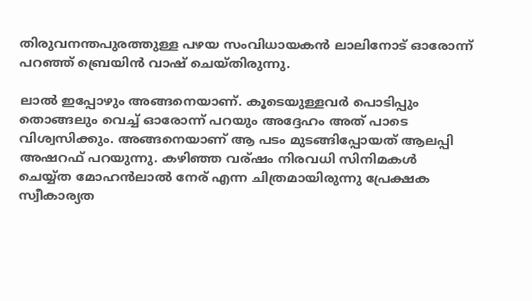തിരുവനന്തപുരത്തുള്ള പഴയ സംവിധായകൻ ലാലിനോട് ഓരോന്ന് പറഞ്ഞ് ബ്രെയിൻ വാഷ് ചെയ്‌തിരുന്നു.

ലാൽ ഇപ്പോഴും അങ്ങനെയാണ്. കൂടെയുള്ളവർ പൊടിപ്പും തൊങ്ങലും വെച്ച് ഓരോന്ന് പറയും അദ്ദേഹം അത് പാടെ വിശ്വസിക്കും. അങ്ങനെയാണ് ആ പടം മുടങ്ങിപ്പോയത് ആലപ്പി അഷറഫ് പറയുന്നു. കഴിഞ്ഞ വര്ഷം നിരവധി സിനിമകൾ ചെയ്യ്ത മോഹൻലാൽ നേര് എന്ന ചിത്രമായിരുന്നു പ്രേക്ഷക സ്വീകാര്യത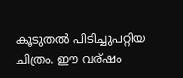കൂടുതൽ പിടിച്ചുപറ്റിയ ചിത്രം. ഈ വര്ഷം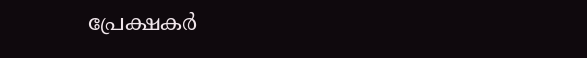പ്രേക്ഷകർ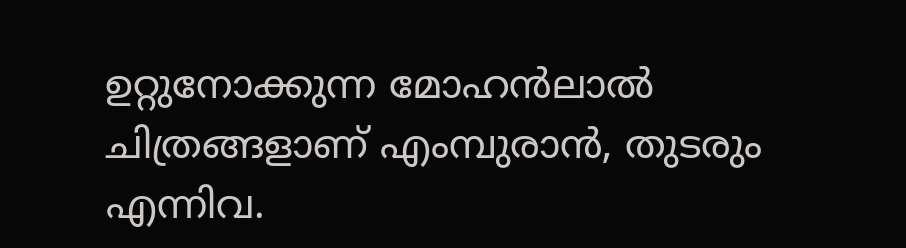ഉറ്റുനോക്കുന്ന മോഹൻലാൽ ചിത്രങ്ങളാണ് എംമ്പുരാൻ, തുടരും എന്നിവ.